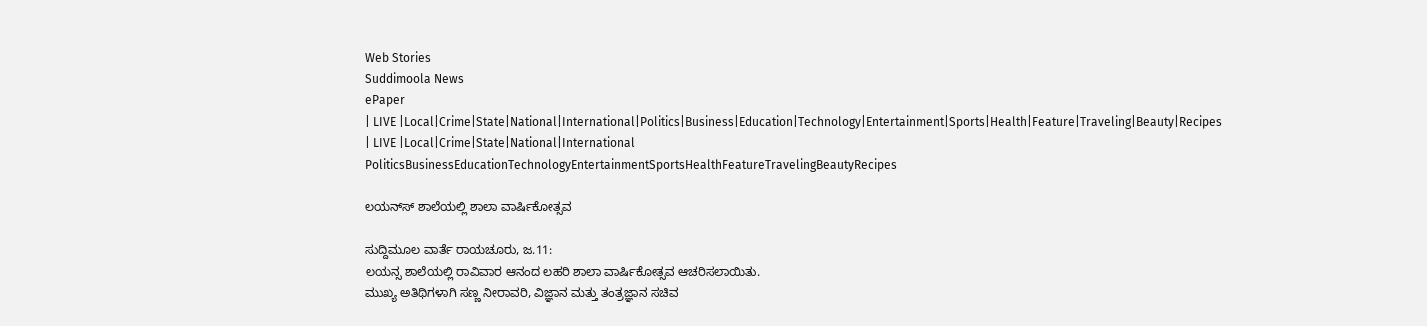Web Stories
Suddimoola News
ePaper
| LIVE |Local|Crime|State|National|International|Politics|Business|Education|Technology|Entertainment|Sports|Health|Feature|Traveling|Beauty|Recipes
| LIVE |Local|Crime|State|National|International
PoliticsBusinessEducationTechnologyEntertainmentSportsHealthFeatureTravelingBeautyRecipes

ಲಯನ್‌ಸ್‌ ಶಾಲೆಯಲ್ಲಿ ಶಾಲಾ ವಾರ್ಷಿಕೋತ್ಸವ

ಸುದ್ದಿಮೂಲ ವಾರ್ತೆ ರಾಯಚೂರು, ಜ.11:
ಲಯನ್ಸ ಶಾಲೆಯಲ್ಲಿ ರಾವಿವಾರ ಆನಂದ ಲಹರಿ ಶಾಲಾ ವಾರ್ಷಿಕೋತ್ಸವ ಆಚರಿಸಲಾಯಿತು.
ಮುಖ್ಯ ಅತಿಥಿಗಳಾಗಿ ಸಣ್ಣ ನೀರಾವರಿ, ವಿಜ್ಞಾನ ಮತ್ತು ತಂತ್ರಜ್ಞಾನ ಸಚಿವ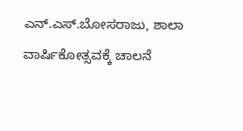ಎನ್.ಎಸ್.ಬೋಸರಾಜು, ಶಾಲಾ ವಾರ್ಷಿಕೋತ್ಸವಕ್ಕೆ ಚಾಲನೆ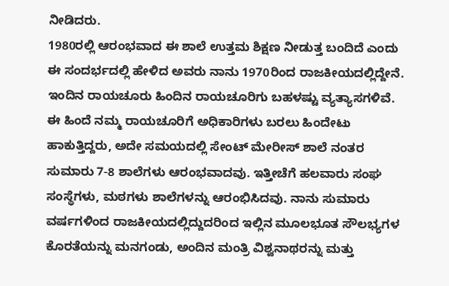ನೀಡಿದರು.
1980ರಲ್ಲಿ ಆರಂಭವಾದ ಈ ಶಾಲೆ ಉತ್ತಮ ಶಿಕ್ಷಣ ನೀಡುತ್ತ ಬಂದಿದೆ ಎಂದು ಈ ಸಂದರ್ಭದಲ್ಲಿ ಹೇಳಿದ ಅವರು ನಾನು 1970ರಿಂದ ರಾಜಕೀಯದಲ್ಲಿದ್ದೇನೆ. ಇಂದಿನ ರಾಯಚೂರು ಹಿಂದಿನ ರಾಯಚೂರಿಗು ಬಹಳಷ್ಟು ವ್ಯತ್ಯಾಸಗಳಿವೆ. ಈ ಹಿಂದೆ ನಮ್ಮ ರಾಯಚೂರಿಗೆ ಅಧಿಕಾರಿಗಳು ಬರಲು ಹಿಂದೇಟು ಹಾಕುತ್ತಿದ್ದರು, ಅದೇ ಸಮಯದಲ್ಲಿ ಸೇಂಟ್ ಮೇರೀಸ್ ಶಾಲೆ ನಂತರ ಸುಮಾರು 7-8 ಶಾಲೆಗಳು ಆರಂಭವಾದವು. ಇತ್ತೀಚೆಗೆ ಹಲವಾರು ಸಂಘ ಸಂಸ್ಥೆಗಳು, ಮಠಗಳು ಶಾಲೆಗಳನ್ನು ಆರಂಭಿಸಿದವು. ನಾನು ಸುಮಾರು ವರ್ಷಗಳಿಂದ ರಾಜಕೀಯದಲ್ಲಿದ್ದುದರಿಂದ ಇಲ್ಲಿನ ಮೂಲಭೂತ ಸೌಲಭ್ಯಗಳ ಕೊರತೆಯನ್ನು ಮನಗಂಡು, ಅಂದಿನ ಮಂತ್ರಿ ವಿಶ್ವನಾಥರನ್ನು ಮತ್ತು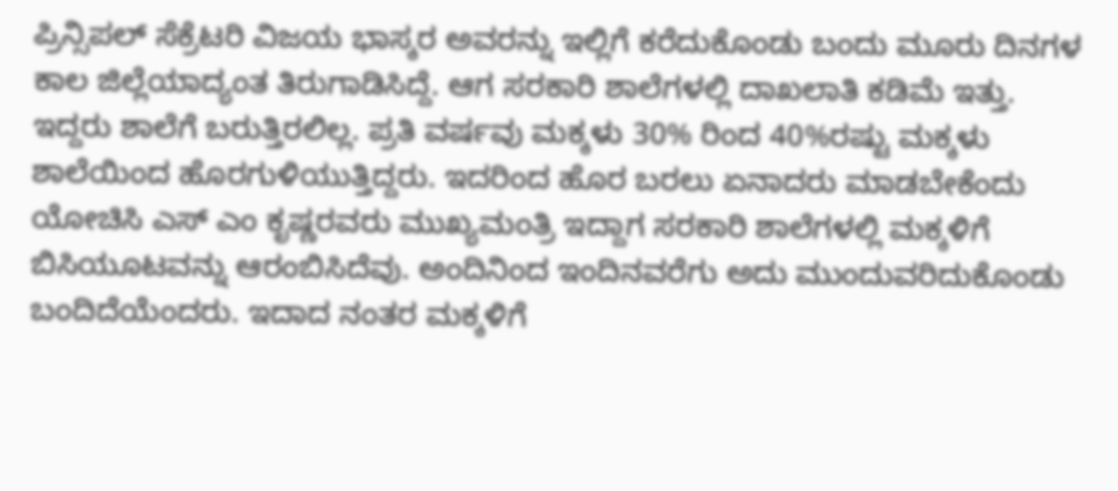ಪ್ರಿನ್ಸಿಪಲ್ ಸೆಕ್ರೆಟರಿ ವಿಜಯ ಭಾಸ್ಕರ ಅವರನ್ನು ಇಲ್ಲಿಗೆ ಕರೆದುಕೊಂಡು ಬಂದು ಮೂರು ದಿನಗಳ ಕಾಲ ಜಿಲ್ಲೆಯಾದ್ಯಂತ ತಿರುಗಾಡಿಸಿದ್ದೆ. ಆಗ ಸರಕಾರಿ ಶಾಲೆಗಳಲ್ಲಿ ದಾಖಲಾತಿ ಕಡಿಮೆ ಇತ್ತು. ಇದ್ದರು ಶಾಲೆಗೆ ಬರುತ್ತಿರಲಿಲ್ಲ. ಪ್ರತಿ ವರ್ಷವು ಮಕ್ಕಳು 30% ರಿಂದ 40%ರಷ್ಟು ಮಕ್ಕಳು ಶಾಲೆಯಿಂದ ಹೊರಗುಳಿಯುತ್ತಿದ್ದರು. ಇದರಿಂದ ಹೊರ ಬರಲು ಏನಾದರು ಮಾಡಬೇಕೆಂದು ಯೋಚಿಸಿ ಎಸ್ ಎಂ ಕೃಷ್ಣರವರು ಮುಖ್ಯಮಂತ್ರಿ ಇದ್ದಾಗ ಸರಕಾರಿ ಶಾಲೆಗಳಲ್ಲಿ ಮಕ್ಕಳಿಗೆ ಬಿಸಿಯೂಟವನ್ನು ಆರಂಬಿಸಿದೆವು. ಅಂದಿನಿಂದ ಇಂದಿನವರೆಗು ಅದು ಮುಂದುವರಿದುಕೊಂಡು ಬಂದಿದೆಯೆಂದರು. ಇದಾದ ನಂತರ ಮಕ್ಕಳಿಗೆ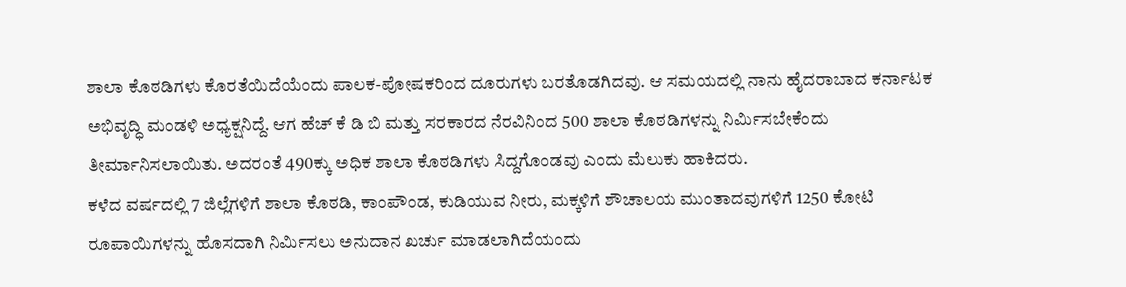ಶಾಲಾ ಕೊಠಡಿಗಳು ಕೊರತೆಯಿದೆಯೆಂದು ಪಾಲಕ-ಪೋಷಕರಿಂದ ದೂರುಗಳು ಬರತೊಡಗಿದವು. ಆ ಸಮಯದಲ್ಲಿ ನಾನು ಹೈದರಾಬಾದ ಕರ್ನಾಟಕ ಅಭಿವೃದ್ಧಿ ಮಂಡಳಿ ಅಧ್ಯಕ್ಷನಿದ್ದೆ. ಆಗ ಹೆಚ್ ಕೆ ಡಿ ಬಿ ಮತ್ತು ಸರಕಾರದ ನೆರವಿನಿಂದ 500 ಶಾಲಾ ಕೊಠಡಿಗಳನ್ನು ನಿರ್ಮಿಸಬೇಕೆಂದು ತೀರ್ಮಾನಿಸಲಾಯಿತು. ಅದರಂತೆ 490ಕ್ಕು ಅಧಿಕ ಶಾಲಾ ಕೊಠಡಿಗಳು ಸಿದ್ದಗೊಂಡವು ಎಂದು ಮೆಲುಕು ಹಾಕಿದರು.
ಕಳೆದ ವರ್ಷದಲ್ಲಿ 7 ಜಿಲ್ಲೆಗಳಿಗೆ ಶಾಲಾ ಕೊಠಡಿ, ಕಾಂಪೌಂಡ, ಕುಡಿಯುವ ನೀರು, ಮಕ್ಕಳಿಗೆ ಶೌಚಾಲಯ ಮುಂತಾದವುಗಳಿಗೆ 1250 ಕೋಟಿ ರೂಪಾಯಿಗಳನ್ನು ಹೊಸದಾಗಿ ನಿರ್ಮಿಸಲು ಅನುದಾನ ಖರ್ಚು ಮಾಡಲಾಗಿದೆಯಂದು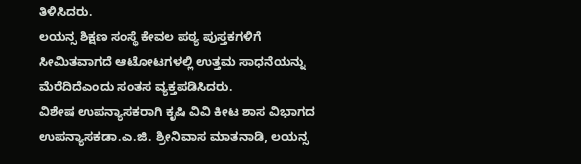ತಿಳಿಸಿದರು.
ಲಯನ್ಸ ಶಿಕ್ಷಣ ಸಂಸ್ಥೆ ಕೇವಲ ಪಠ್ಯ ಪುಸ್ತಕಗಳಿಗೆ ಸೀಮಿತವಾಗದೆ ಆಟೋಟಗಳಲ್ಲಿ ಉತ್ತಮ ಸಾಧನೆಯನ್ನು ಮೆರೆದಿದೆಎಂದು ಸಂತಸ ವ್ಯಕ್ತಪಡಿಸಿದರು.
ವಿಶೇಷ ಉಪನ್ಯಾಸಕರಾಗಿ ಕೃಷಿ ವಿವಿ ಕೀಟ ಶಾಸ ವಿಭಾಗದ ಉಪನ್ಯಾಸಕಡಾ.ಎ.ಜಿ. ಶ್ರೀನಿವಾಸ ಮಾತನಾಡಿ, ಲಯನ್ಸ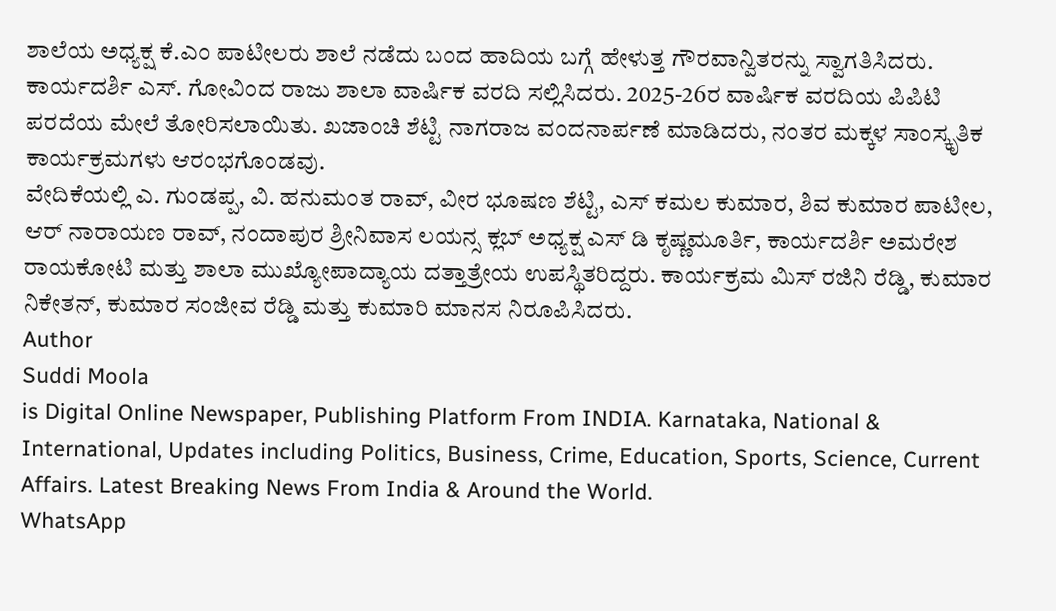ಶಾಲೆಯ ಅಧ್ಯಕ್ಷ ಕೆ.ಎಂ ಪಾಟೀಲರು ಶಾಲೆ ನಡೆದು ಬಂದ ಹಾದಿಯ ಬಗ್ಗೆ ಹೇಳುತ್ತ ಗೌರವಾನ್ವಿತರನ್ನು ಸ್ವಾಗತಿಸಿದರು. ಕಾರ್ಯದರ್ಶಿ ಎಸ್. ಗೋವಿಂದ ರಾಜು ಶಾಲಾ ವಾರ್ಷಿಕ ವರದಿ ಸಲ್ಲಿಸಿದರು. 2025-26ರ ವಾರ್ಷಿಕ ವರದಿಯ ಪಿಪಿಟಿ ಪರದೆಯ ಮೇಲೆ ತೋರಿಸಲಾಯಿತು. ಖಜಾಂಚಿ ಶೆಟ್ಟಿ ನಾಗರಾಜ ವಂದನಾರ್ಪಣೆ ಮಾಡಿದರು, ನಂತರ ಮಕ್ಕಳ ಸಾಂಸ್ಕೃತಿಕ ಕಾರ್ಯಕ್ರಮಗಳು ಆರಂಭಗೊಂಡವು.
ವೇದಿಕೆಯಲ್ಲಿ ಎ. ಗುಂಡಪ್ಪ, ವಿ. ಹನುಮಂತ ರಾವ್, ವೀರ ಭೂಷಣ ಶೆಟ್ಟಿ, ಎಸ್ ಕಮಲ ಕುಮಾರ, ಶಿವ ಕುಮಾರ ಪಾಟೀಲ, ಆರ್ ನಾರಾಯಣ ರಾವ್, ನಂದಾಪುರ ಶ್ರೀನಿವಾಸ ಲಯನ್ಸ ಕ್ಲಬ್ ಅಧ್ಯಕ್ಷ ಎಸ್ ಡಿ ಕೃಷ್ಣಮೂರ್ತಿ, ಕಾರ್ಯದರ್ಶಿ ಅಮರೇಶ ರಾಯಕೋಟಿ ಮತ್ತು ಶಾಲಾ ಮುಖ್ಯೋಪಾದ್ಯಾಯ ದತ್ತಾತ್ರೇಯ ಉಪಸ್ಥಿತರಿದ್ದರು. ಕಾರ್ಯಕ್ರಮ ಮಿಸ್ ರಜಿನಿ ರೆಡ್ಡಿ, ಕುಮಾರ ನಿಕೇತನ್, ಕುಮಾರ ಸಂಜೀವ ರೆಡ್ಡಿ ಮತ್ತು ಕುಮಾರಿ ಮಾನಸ ನಿರೂಪಿಸಿದರು.
Author
Suddi Moola
is Digital Online Newspaper, Publishing Platform From INDIA. Karnataka, National & International, Updates including Politics, Business, Crime, Education, Sports, Science, Current Affairs. Latest Breaking News From India & Around the World.
WhatsApp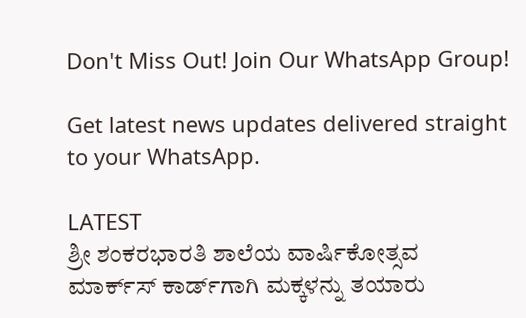Don't Miss Out! Join Our WhatsApp Group!

Get latest news updates delivered straight to your WhatsApp.

LATEST
ಶ್ರೀ ಶಂಕರಭಾರತಿ ಶಾಲೆಯ ವಾರ್ಷಿಕೋತ್ಸವ ಮಾರ್ಕ್‌ಸ್‌ ಕಾರ್ಡ್‌ಗಾಗಿ ಮಕ್ಕಳನ್ನು ತಯಾರು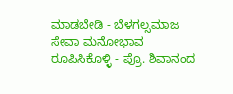ಮಾಡಬೇಡಿ - ಬೆಳಗಲ್ಸಮಾಜ ಸೇವಾ ಮನೋಭಾವ ರೂಪಿಸಿಕೊಳ್ಳಿ - ಪ್ರೊ. ಶಿವಾನಂದ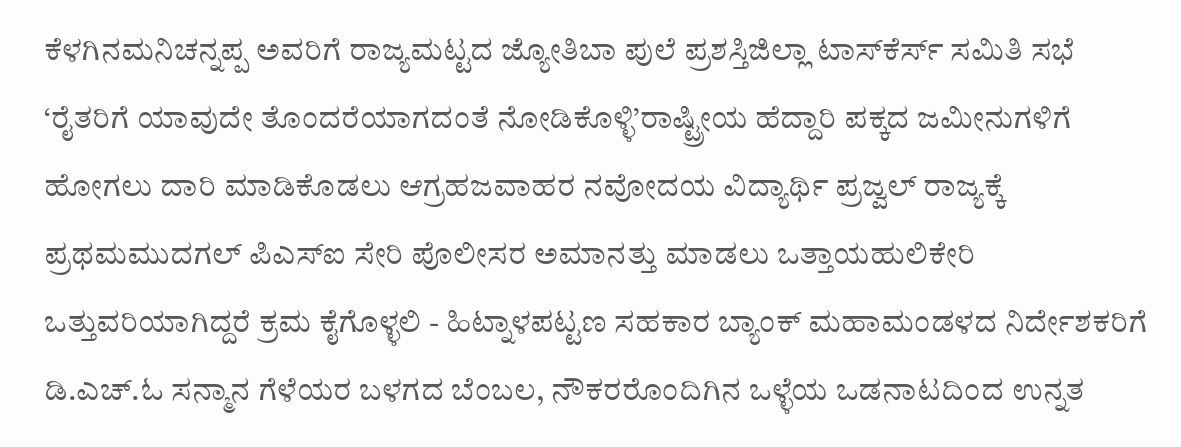ಕೆಳಗಿನಮನಿಚನ್ನಪ್ಪ ಅವರಿಗೆ ರಾಜ್ಯಮಟ್ಟದ ಜ್ಯೋತಿಬಾ ಪುಲೆ ಪ್ರಶಸ್ತಿಜಿಲ್ಲಾ ಟಾಸ್‌‌ಕೆರ್ಸ್ ಸಮಿತಿ ಸಭೆ ‘ರೈತರಿಗೆ ಯಾವುದೇ ತೊಂದರೆಯಾಗದಂತೆ ನೋಡಿಕೊಳ್ಳಿ’ರಾಷ್ಟ್ರೀಯ ಹೆದ್ದಾರಿ ಪಕ್ಕದ ಜಮೀನುಗಳಿಗೆ ಹೋಗಲು ದಾರಿ ಮಾಡಿಕೊಡಲು ಆಗ್ರಹಜವಾಹರ ನವೋದಯ ವಿದ್ಯಾರ್ಥಿ ಪ್ರಜ್ವಲ್ ರಾಜ್ಯಕ್ಕೆ ಪ್ರಥಮಮುದಗಲ್ ಪಿಎಸ್‌ಐ ಸೇರಿ ಪೊಲೀಸರ ಅಮಾನತ್ತು ಮಾಡಲು ಒತ್ತಾಯಹುಲಿಕೇರಿ ಒತ್ತುವರಿಯಾಗಿದ್ದರೆ ಕ್ರಮ ಕೈಗೊಳ್ಳಲಿ - ಹಿಟ್ನಾಳಪಟ್ಟಣ ಸಹಕಾರ ಬ್ಯಾಂಕ್ ಮಹಾಮಂಡಳದ ನಿರ್ದೇಶಕರಿಗೆ ಡಿ.ಎಚ್.ಓ ಸನ್ಮಾನ ಗೆಳೆಯರ ಬಳಗದ ಬೆಂಬಲ, ನೌಕರರೊಂದಿಗಿನ ಒಳ್ಳೆಯ ಒಡನಾಟದಿಂದ ಉನ್ನತ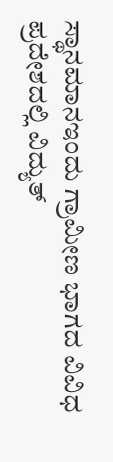ಸ್ಥಾನಮಾನಇಂದು ಗ್ರಾಮೀಣ ಭಾಗದ ವಿವಿಧ ಪ್ರದೇಶದಲ್ಲಿ ವಿದ್ಯುತ್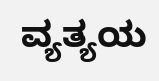ವ್ಯತ್ಯಯ